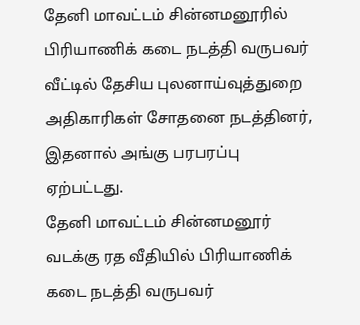தேனி மாவட்டம் சின்னமனூரில் பிரியாணிக் கடை நடத்தி வருபவர் வீட்டில் தேசிய புலனாய்வுத்துறை அதிகாரிகள் சோதனை நடத்தினர், இதனால் அங்கு பரபரப்பு ஏற்பட்டது.
தேனி மாவட்டம் சின்னமனூர் வடக்கு ரத வீதியில் பிரியாணிக் கடை நடத்தி வருபவர்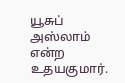யூசுப் அஸ்லாம் என்ற உதயகுமார்.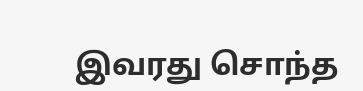இவரது சொந்த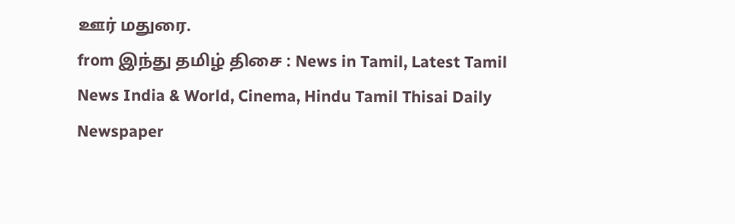ஊர் மதுரை.
from இந்து தமிழ் திசை : News in Tamil, Latest Tamil News India & World, Cinema, Hindu Tamil Thisai Daily Newspaper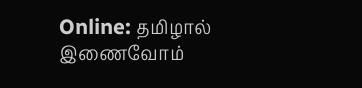Online: தமிழால் இணைவோம்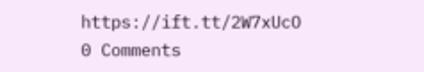https://ift.tt/2W7xUcO
0 Comments